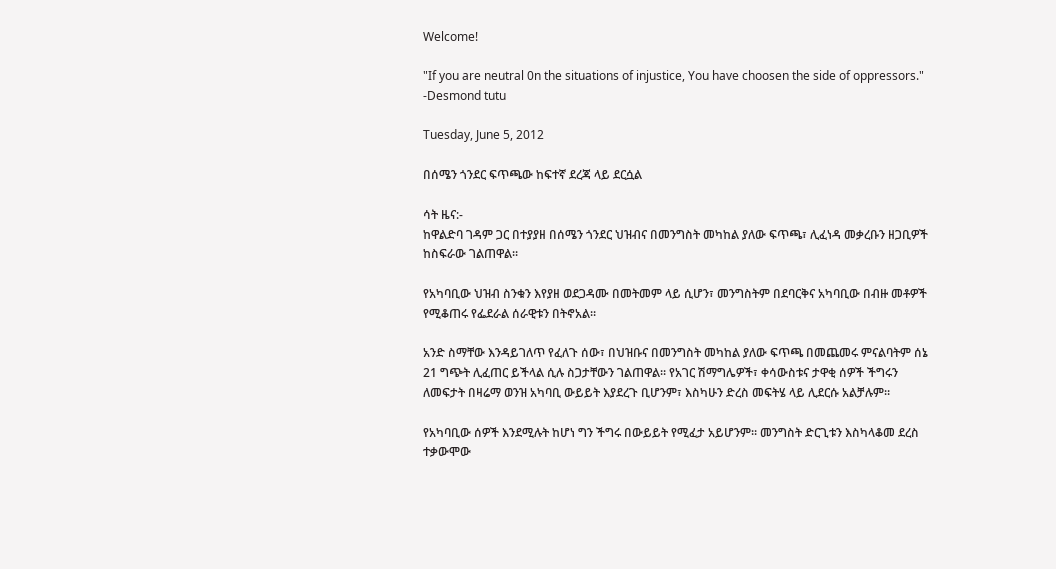Welcome!

"If you are neutral 0n the situations of injustice, You have choosen the side of oppressors." -Desmond tutu

Tuesday, June 5, 2012

በሰሜን ጎንደር ፍጥጫው ከፍተኛ ደረጃ ላይ ደርሷል

ሳት ዜና:-
ከዋልድባ ገዳም ጋር በተያያዘ በሰሜን ጎንደር ህዝብና በመንግስት መካከል ያለው ፍጥጫ፣ ሊፈነዳ መቃረቡን ዘጋቢዎች ከስፍራው ገልጠዋል።

የአካባቢው ህዝብ ስንቁን እየያዘ ወደጋዳሙ በመትመም ላይ ሲሆን፣ መንግስትም በደባርቅና አካባቢው በብዙ መቶዎች የሚቆጠሩ የፌደራል ሰራዊቱን በትኖአል።

አንድ ስማቸው እንዳይገለጥ የፈለጉ ሰው፣ በህዝቡና በመንግስት መካከል ያለው ፍጥጫ በመጨመሩ ምናልባትም ሰኔ 21 ግጭት ሊፈጠር ይችላል ሲሉ ስጋታቸውን ገልጠዋል። የአገር ሽማግሌዎች፣ ቀሳውስቱና ታዋቂ ሰዎች ችግሩን ለመፍታት በዛሬማ ወንዝ አካባቢ ውይይት እያደረጉ ቢሆንም፣ እስካሁን ድረስ መፍትሄ ላይ ሊደርሱ አልቻሉም።

የአካባቢው ሰዎች እንደሚሉት ከሆነ ግን ችግሩ በውይይት የሚፈታ አይሆንም። መንግስት ድርጊቱን እስካላቆመ ደረስ ተቃውሞው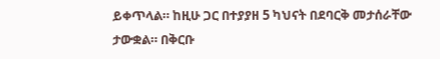ይቀጥላል። ከዚሁ ጋር በተያያዘ 5 ካህናት በደባርቅ መታሰራቸው ታውቋል። በቅርቡ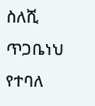ስለሺ ጥጋቤነህ የተባለ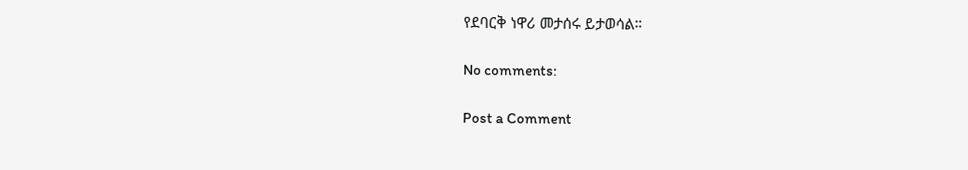የደባርቅ ነዋሪ መታሰሩ ይታወሳል።

No comments:

Post a Comment